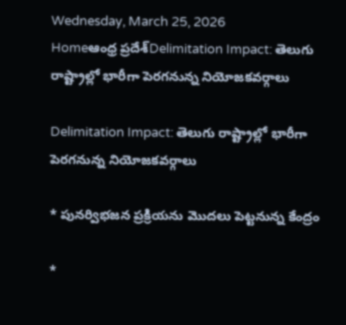Wednesday, March 25, 2026
Homeఆంధ్ర ప్రదేశ్Delimitation Impact: తెలుగు రాష్ట్రాల్లో భారీగా పెరగనున్న నియోజకవర్గాలు

Delimitation Impact: తెలుగు రాష్ట్రాల్లో భారీగా పెరగనున్న నియోజకవర్గాలు

* పునర్విభజన ప్రక్రియను మొదలు పెట్టనున్న కేంద్రం

*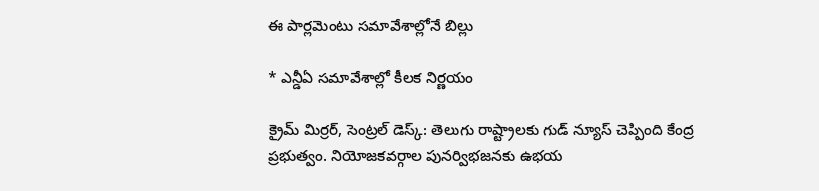ఈ పార్లమెంటు సమావేశాల్లోనే బిల్లు

* ఎన్డీఏ సమావేశాల్లో కీలక నిర్ణయం

క్రైమ్ మిర్రర్, సెంట్రల్ డెస్క్: తెలుగు రాష్ట్రాలకు గుడ్ న్యూస్ చెప్పింది కేంద్ర ప్రభుత్వం. నియోజకవర్గాల పునర్విభజనకు ఉభయ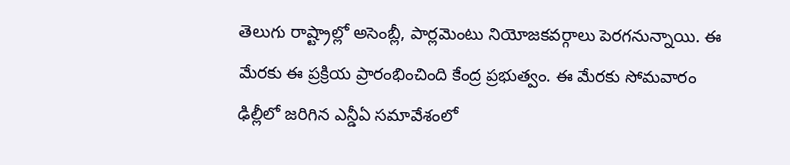తెలుగు రాష్ట్రాల్లో అసెంబ్లీ, పార్లమెంటు నియోజకవర్గాలు పెరగనున్నాయి. ఈ మేరకు ఈ ప్రక్రియ ప్రారంభించింది కేంద్ర ప్రభుత్వం. ఈ మేరకు సోమవారం ఢిల్లీలో జరిగిన ఎన్డీఏ సమావేశంలో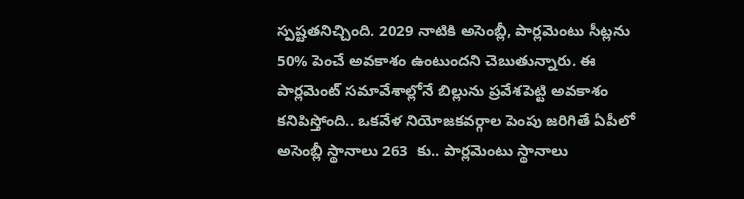స్పష్టతనిచ్చింది. 2029 నాటికి అసెంబ్లీ, పార్లమెంటు సీట్లను 50% పెంచే అవకాశం ఉంటుందని చెబుతున్నారు. ఈ పార్లమెంట్ సమావేశాల్లోనే బిల్లును ప్రవేశపెట్టి అవకాశం కనిపిస్తోంది.. ఒకవేళ నియోజకవర్గాల పెంపు జరిగితే ఏపీలో అసెంబ్లీ స్థానాలు 263  కు.. పార్లమెంటు స్థానాలు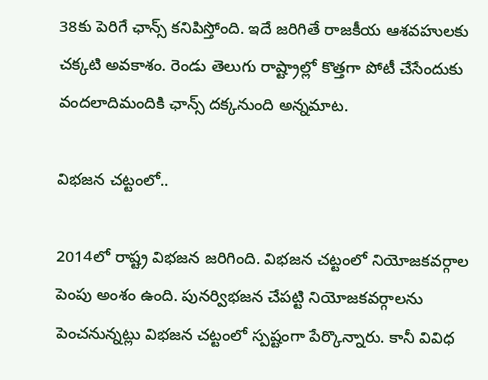38కు పెరిగే ఛాన్స్ కనిపిస్తోంది. ఇదే జరిగితే రాజకీయ ఆశవహులకు చక్కటి అవకాశం. రెండు తెలుగు రాష్ట్రాల్లో కొత్తగా పోటీ చేసేందుకు వందలాదిమందికి ఛాన్స్ దక్కనుంది అన్నమాట.

విభజన చట్టంలో..

2014లో రాష్ట్ర విభజన జరిగింది. విభజన చట్టంలో నియోజకవర్గాల పెంపు అంశం ఉంది. పునర్విభజన చేపట్టి నియోజకవర్గాలను పెంచనున్నట్లు విభజన చట్టంలో స్పష్టంగా పేర్కొన్నారు. కానీ వివిధ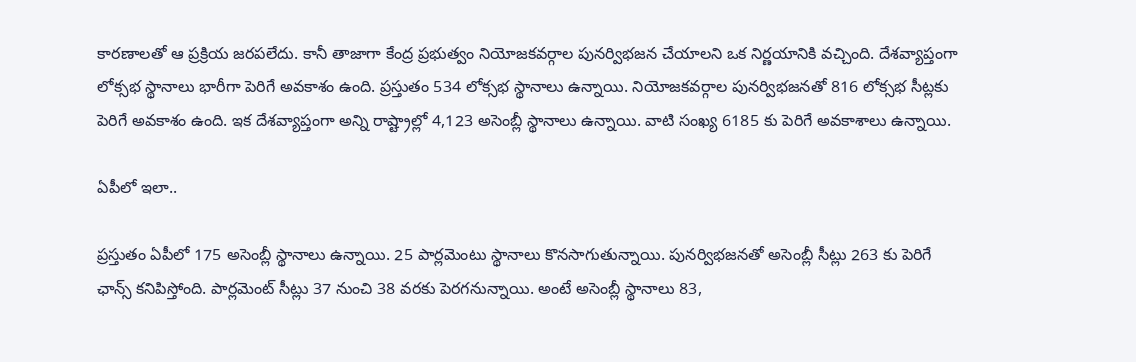కారణాలతో ఆ ప్రక్రియ జరపలేదు. కానీ తాజాగా కేంద్ర ప్రభుత్వం నియోజకవర్గాల పునర్విభజన చేయాలని ఒక నిర్ణయానికి వచ్చింది. దేశవ్యాప్తంగా లోక్సభ స్థానాలు భారీగా పెరిగే అవకాశం ఉంది. ప్రస్తుతం 534 లోక్సభ స్థానాలు ఉన్నాయి. నియోజకవర్గాల పునర్విభజనతో 816 లోక్సభ సీట్లకు పెరిగే అవకాశం ఉంది. ఇక దేశవ్యాప్తంగా అన్ని రాష్ట్రాల్లో 4,123 అసెంబ్లీ స్థానాలు ఉన్నాయి. వాటి సంఖ్య 6185 కు పెరిగే అవకాశాలు ఉన్నాయి.

ఏపీలో ఇలా..

ప్రస్తుతం ఏపీలో 175 అసెంబ్లీ స్థానాలు ఉన్నాయి. 25 పార్లమెంటు స్థానాలు కొనసాగుతున్నాయి. పునర్విభజనతో అసెంబ్లీ సీట్లు 263 కు పెరిగే ఛాన్స్ కనిపిస్తోంది. పార్లమెంట్ సీట్లు 37 నుంచి 38 వరకు పెరగనున్నాయి. అంటే అసెంబ్లీ స్థానాలు 83,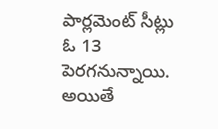పార్లమెంట్ సీట్లు ఓ 13 పెరగనున్నాయి. అయితే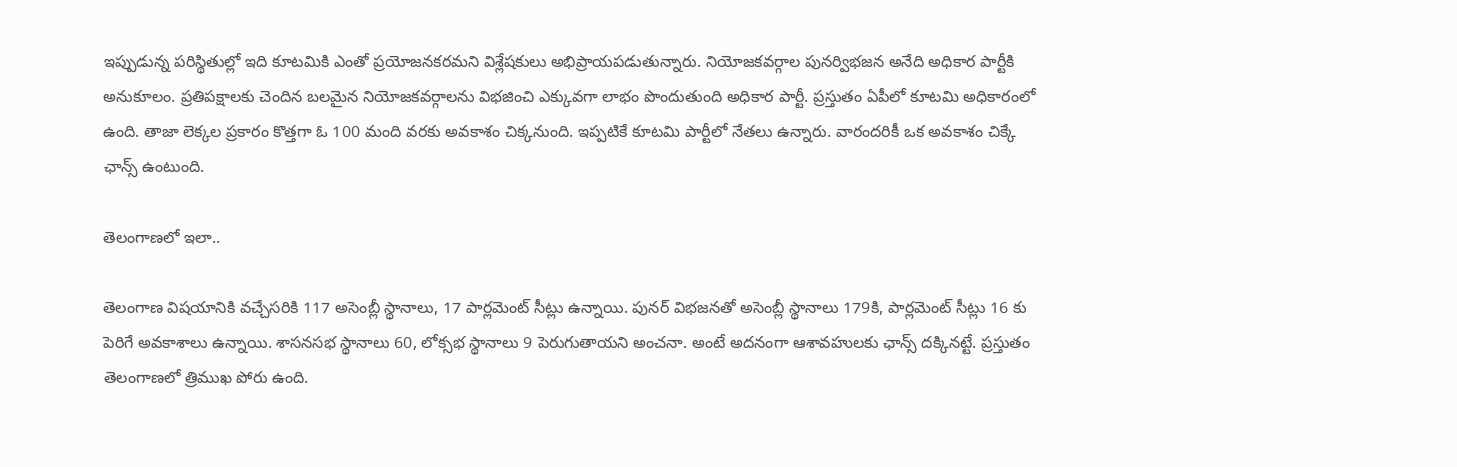ఇప్పుడున్న పరిస్థితుల్లో ఇది కూటమికి ఎంతో ప్రయోజనకరమని విశ్లేషకులు అభిప్రాయపడుతున్నారు. నియోజకవర్గాల పునర్విభజన అనేది అధికార పార్టీకి అనుకూలం. ప్రతిపక్షాలకు చెందిన బలమైన నియోజకవర్గాలను విభజించి ఎక్కువగా లాభం పొందుతుంది అధికార పార్టీ. ప్రస్తుతం ఏపీలో కూటమి అధికారంలో ఉంది. తాజా లెక్కల ప్రకారం కొత్తగా ఓ 100 మంది వరకు అవకాశం చిక్కనుంది. ఇప్పటికే కూటమి పార్టీలో నేతలు ఉన్నారు. వారందరికీ ఒక అవకాశం చిక్కే ఛాన్స్ ఉంటుంది.

తెలంగాణలో ఇలా..

తెలంగాణ విషయానికి వచ్చేసరికి 117 అసెంబ్లీ స్థానాలు, 17 పార్లమెంట్ సీట్లు ఉన్నాయి. పునర్ విభజనతో అసెంబ్లీ స్థానాలు 179కి, పార్లమెంట్ సీట్లు 16 కు పెరిగే అవకాశాలు ఉన్నాయి. శాసనసభ స్థానాలు 60, లోక్సభ స్థానాలు 9 పెరుగుతాయని అంచనా. అంటే అదనంగా ఆశావహులకు ఛాన్స్ దక్కినట్టే. ప్రస్తుతం తెలంగాణలో త్రిముఖ పోరు ఉంది.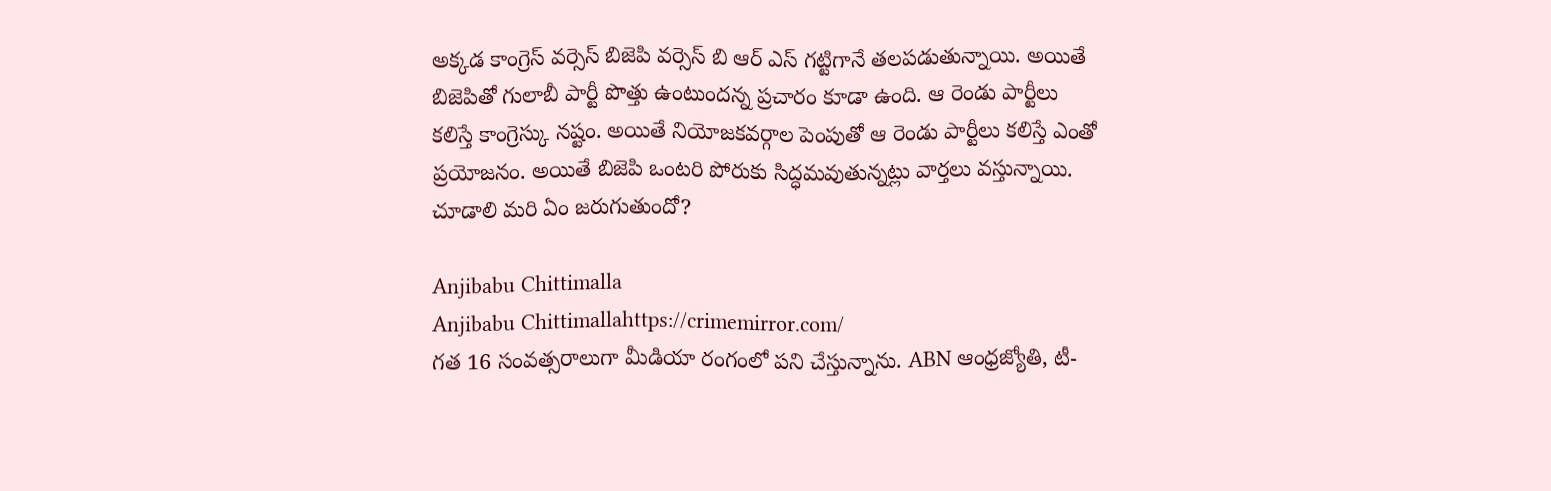అక్కడ కాంగ్రెస్ వర్సెస్ బిజెపి వర్సెస్ బి ఆర్ ఎస్ గట్టిగానే తలపడుతున్నాయి. అయితే బిజెపితో గులాబీ పార్టీ పొత్తు ఉంటుందన్న ప్రచారం కూడా ఉంది. ఆ రెండు పార్టీలు కలిస్తే కాంగ్రెస్కు నష్టం. అయితే నియోజకవర్గాల పెంపుతో ఆ రెండు పార్టీలు కలిస్తే ఎంతో ప్రయోజనం. అయితే బిజెపి ఒంటరి పోరుకు సిద్ధమవుతున్నట్లు వార్తలు వస్తున్నాయి. చూడాలి మరి ఏం జరుగుతుందో?

Anjibabu Chittimalla
Anjibabu Chittimallahttps://crimemirror.com/
గత 16 సంవత్సరాలుగా మీడియా రంగంలో పని చేస్తున్నాను. ABN ఆంధ్రజ్యోతి, టీ-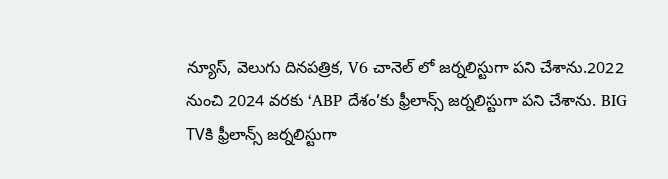న్యూస్‌, వెలుగు దినపత్రిక, V6 చానెల్ లో జర్నలిస్టుగా పని చేశాను.2022 నుంచి 2024 వరకు ‘ABP దేశం’కు ఫ్రీలాన్స్ జర్నలిస్టుగా పని చేశాను. BIG TVకి ఫ్రీలాన్స్ జర్నలిస్టుగా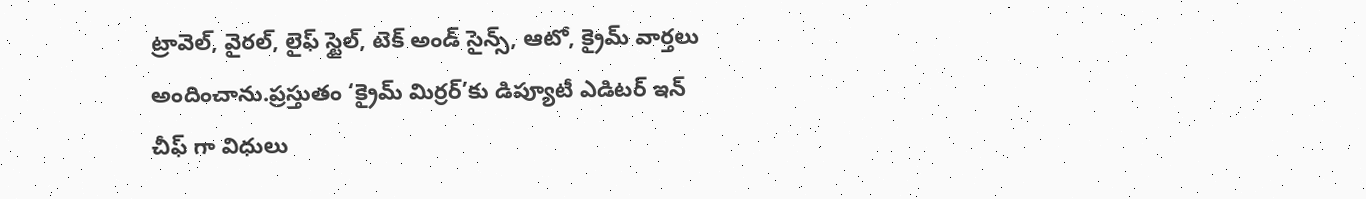ట్రావెల్, వైరల్, లైఫ్ స్టైల్, టెక్ అండ్ సైన్స్, ఆటో, క్రైమ్ వార్తలు అందించాను.ప్రస్తుతం ‘క్రైమ్ మిర్రర్’కు డిప్యూటీ ఎడిటర్ ఇన్ చీఫ్ గా విధులు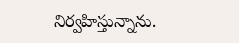నిర్వహిస్తున్నాను.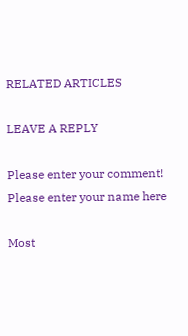RELATED ARTICLES

LEAVE A REPLY

Please enter your comment!
Please enter your name here

Most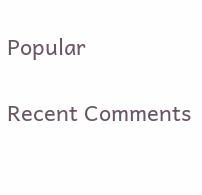Popular

Recent Comments